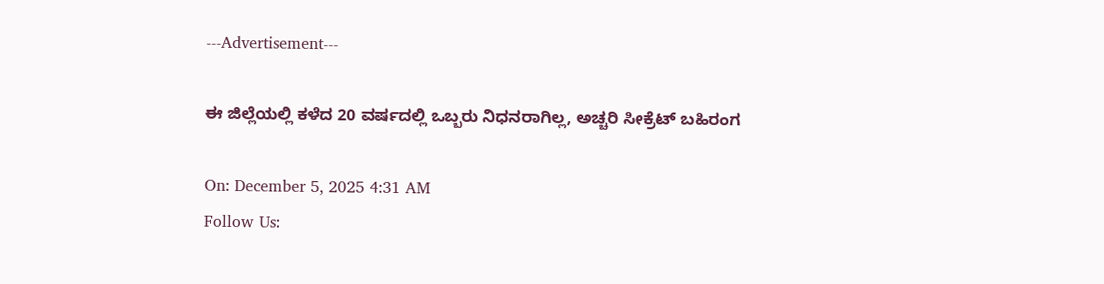---Advertisement---

ಈ ಜಿಲ್ಲೆಯಲ್ಲಿ ಕಳೆದ 20 ವರ್ಷದಲ್ಲಿ ಒಬ್ಬರು ನಿಧನರಾಗಿಲ್ಲ, ಅಚ್ಚರಿ ಸೀಕ್ರೆಟ್ ಬಹಿರಂಗ

On: December 5, 2025 4:31 AM
Follow Us: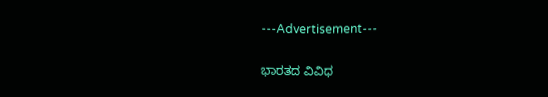---Advertisement---

ಭಾರತದ ವಿವಿಧ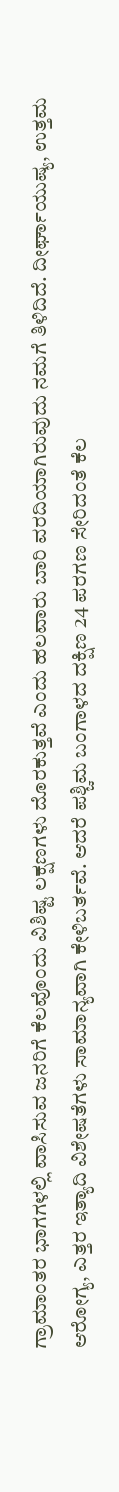ಗ್ರಾಮಾಂತರ ಭಾಗಗಳಲ್ಲಿ ವಾಸಿಸುವ ಜನರಿಗೆ ಕೆಲವೊಂದು ವಿಶಿಷ್ಟ ಲಕ್ಷಣಗಳು ದೊರಕುತ್ತವೆ ಎಂದು ಹಲವಾರು ಬಾರಿ ವರದಿಯಾಗಿರುವುದು ನಮಗೆ ತಿಳಿದಿದೆ. ದೀರ್ಘಾಯುಷ್ಯ, ಉತ್ತಮ ಆರೋಗ್ಯ, ಎತ್ತರ ಇತ್ಯಾದಿ ವಿಶೇಷತೆಗಳು ಸಾಮಾನ್ಯವಾಗಿ ಕೇಳಿಬರ್ತವೆ. ಆದರೆ ಪಶ್ಚಿಮ ಬಂಗಾಳದ ದಕ್ಷಿಣ 24 ಪರಗಣ ಸೇರಿದಂತೆ ಕೆಲ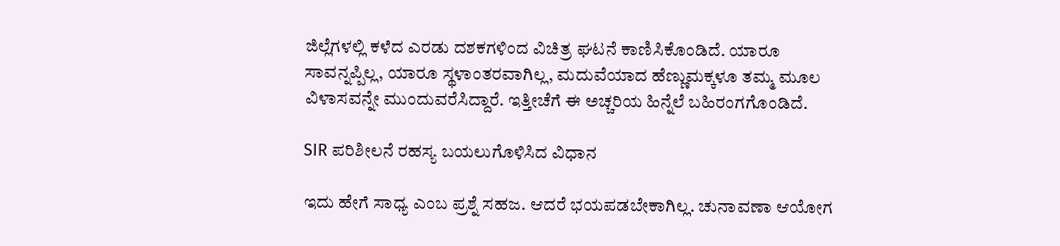ಜಿಲ್ಲೆಗಳಲ್ಲಿ ಕಳೆದ ಎರಡು ದಶಕಗಳಿಂದ ವಿಚಿತ್ರ ಘಟನೆ ಕಾಣಿಸಿಕೊಂಡಿದೆ. ಯಾರೂ ಸಾವನ್ನಪ್ಪಿಲ್ಲ, ಯಾರೂ ಸ್ಥಳಾಂತರವಾಗಿಲ್ಲ, ಮದುವೆಯಾದ ಹೆಣ್ಣುಮಕ್ಕಳೂ ತಮ್ಮ ಮೂಲ ವಿಳಾಸವನ್ನೇ ಮುಂದುವರೆಸಿದ್ದಾರೆ. ಇತ್ತೀಚೆಗೆ ಈ ಅಚ್ಚರಿಯ ಹಿನ್ನೆಲೆ ಬಹಿರಂಗಗೊಂಡಿದೆ.

SIR ಪರಿಶೀಲನೆ ರಹಸ್ಯ ಬಯಲುಗೊಳಿಸಿದ ವಿಧಾನ

ಇದು ಹೇಗೆ ಸಾಧ್ಯ ಎಂಬ ಪ್ರಶ್ನೆ ಸಹಜ. ಆದರೆ ಭಯಪಡಬೇಕಾಗಿಲ್ಲ. ಚುನಾವಣಾ ಆಯೋಗ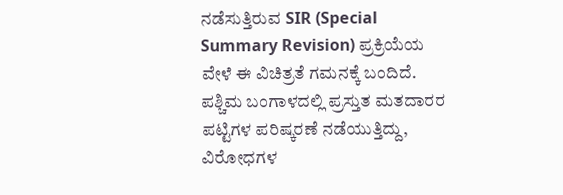ನಡೆಸುತ್ತಿರುವ SIR (Special Summary Revision) ಪ್ರಕ್ರಿಯೆಯ ವೇಳೆ ಈ ವಿಚಿತ್ರತೆ ಗಮನಕ್ಕೆ ಬಂದಿದೆ. ಪಶ್ಚಿಮ ಬಂಗಾಳದಲ್ಲಿ ಪ್ರಸ್ತುತ ಮತದಾರರ ಪಟ್ಟಿಗಳ ಪರಿಷ್ಕರಣೆ ನಡೆಯುತ್ತಿದ್ದು, ವಿರೋಧಗಳ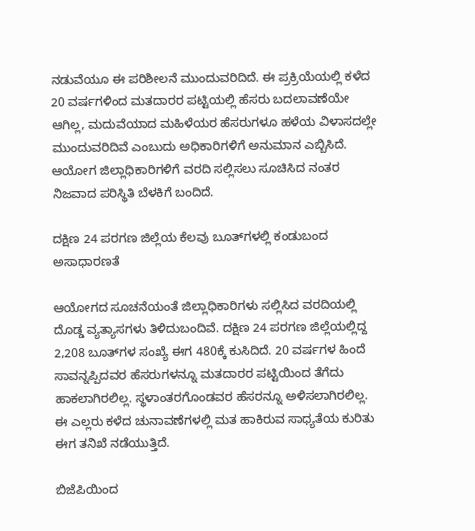ನಡುವೆಯೂ ಈ ಪರಿಶೀಲನೆ ಮುಂದುವರಿದಿದೆ. ಈ ಪ್ರಕ್ರಿಯೆಯಲ್ಲಿ ಕಳೆದ 20 ವರ್ಷಗಳಿಂದ ಮತದಾರರ ಪಟ್ಟಿಯಲ್ಲಿ ಹೆಸರು ಬದಲಾವಣೆಯೇ ಆಗಿಲ್ಲ, ಮದುವೆಯಾದ ಮಹಿಳೆಯರ ಹೆಸರುಗಳೂ ಹಳೆಯ ವಿಳಾಸದಲ್ಲೇ ಮುಂದುವರಿದಿವೆ ಎಂಬುದು ಅಧಿಕಾರಿಗಳಿಗೆ ಅನುಮಾನ ಎಬ್ಬಿಸಿದೆ. ಆಯೋಗ ಜಿಲ್ಲಾಧಿಕಾರಿಗಳಿಗೆ ವರದಿ ಸಲ್ಲಿಸಲು ಸೂಚಿಸಿದ ನಂತರ ನಿಜವಾದ ಪರಿಸ್ಥಿತಿ ಬೆಳಕಿಗೆ ಬಂದಿದೆ.

ದಕ್ಷಿಣ 24 ಪರಗಣ ಜಿಲ್ಲೆಯ ಕೆಲವು ಬೂತ್‌ಗಳಲ್ಲಿ ಕಂಡುಬಂದ ಅಸಾಧಾರಣತೆ

ಆಯೋಗದ ಸೂಚನೆಯಂತೆ ಜಿಲ್ಲಾಧಿಕಾರಿಗಳು ಸಲ್ಲಿಸಿದ ವರದಿಯಲ್ಲಿ ದೊಡ್ಡ ವ್ಯತ್ಯಾಸಗಳು ತಿಳಿದುಬಂದಿವೆ. ದಕ್ಷಿಣ 24 ಪರಗಣ ಜಿಲ್ಲೆಯಲ್ಲಿದ್ದ 2,208 ಬೂತ್‌ಗಳ ಸಂಖ್ಯೆ ಈಗ 480ಕ್ಕೆ ಕುಸಿದಿದೆ. 20 ವರ್ಷಗಳ ಹಿಂದೆ ಸಾವನ್ನಪ್ಪಿದವರ ಹೆಸರುಗಳನ್ನೂ ಮತದಾರರ ಪಟ್ಟಿಯಿಂದ ತೆಗೆದು ಹಾಕಲಾಗಿರಲಿಲ್ಲ. ಸ್ಥಳಾಂತರಗೊಂಡವರ ಹೆಸರನ್ನೂ ಅಳಿಸಲಾಗಿರಲಿಲ್ಲ. ಈ ಎಲ್ಲರು ಕಳೆದ ಚುನಾವಣೆಗಳಲ್ಲಿ ಮತ ಹಾಕಿರುವ ಸಾಧ್ಯತೆಯ ಕುರಿತು ಈಗ ತನಿಖೆ ನಡೆಯುತ್ತಿದೆ.

ಬಿಜೆಪಿಯಿಂದ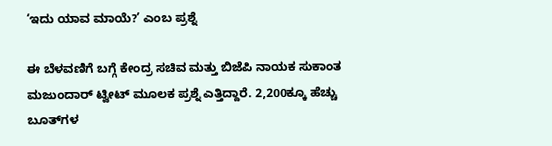‘ಇದು ಯಾವ ಮಾಯೆ?’ ಎಂಬ ಪ್ರಶ್ನೆ

ಈ ಬೆಳವಣಿಗೆ ಬಗ್ಗೆ ಕೇಂದ್ರ ಸಚಿವ ಮತ್ತು ಬಿಜೆಪಿ ನಾಯಕ ಸುಕಾಂತ ಮಜುಂದಾರ್ ಟ್ವೀಟ್ ಮೂಲಕ ಪ್ರಶ್ನೆ ಎತ್ತಿದ್ದಾರೆ. 2,200ಕ್ಕೂ ಹೆಚ್ಚು ಬೂತ್‌ಗಳ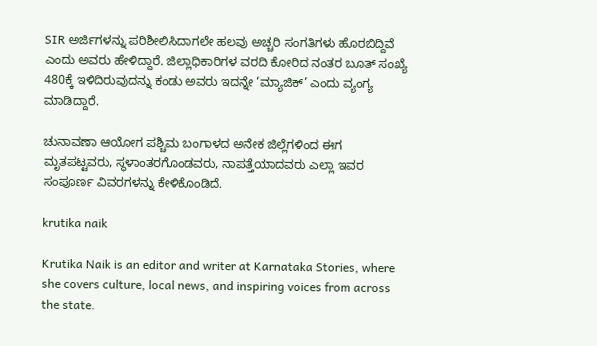SIR ಅರ್ಜಿಗಳನ್ನು ಪರಿಶೀಲಿಸಿದಾಗಲೇ ಹಲವು ಅಚ್ಚರಿ ಸಂಗತಿಗಳು ಹೊರಬಿದ್ದಿವೆ ಎಂದು ಅವರು ಹೇಳಿದ್ದಾರೆ. ಜಿಲ್ಲಾಧಿಕಾರಿಗಳ ವರದಿ ಕೋರಿದ ನಂತರ ಬೂತ್ ಸಂಖ್ಯೆ 480ಕ್ಕೆ ಇಳಿದಿರುವುದನ್ನು ಕಂಡು ಅವರು ಇದನ್ನೇ ‘ಮ್ಯಾಜಿಕ್’ ಎಂದು ವ್ಯಂಗ್ಯ ಮಾಡಿದ್ದಾರೆ.

ಚುನಾವಣಾ ಆಯೋಗ ಪಶ್ಚಿಮ ಬಂಗಾಳದ ಅನೇಕ ಜಿಲ್ಲೆಗಳಿಂದ ಈಗ ಮೃತಪಟ್ಟವರು, ಸ್ಥಳಾಂತರಗೊಂಡವರು, ನಾಪತ್ತೆಯಾದವರು ಎಲ್ಲಾ ಇವರ ಸಂಪೂರ್ಣ ವಿವರಗಳನ್ನು ಕೇಳಿಕೊಂಡಿದೆ.

krutika naik

Krutika Naik is an editor and writer at Karnataka Stories, where she covers culture, local news, and inspiring voices from across the state.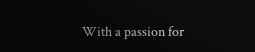With a passion for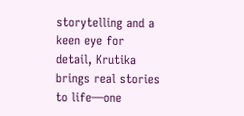storytelling and a keen eye for detail, Krutika brings real stories to life—one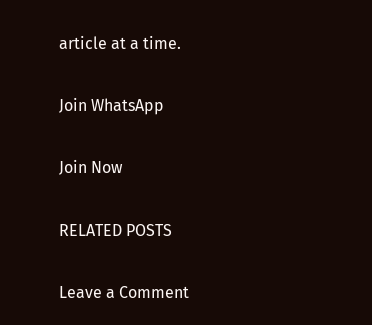article at a time.

Join WhatsApp

Join Now

RELATED POSTS

Leave a Comment